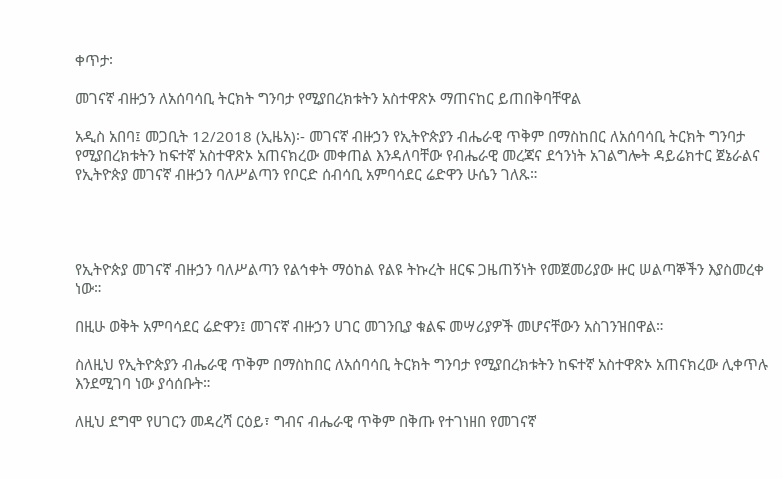ቀጥታ፡

መገናኛ ብዙኃን ለአሰባሳቢ ትርክት ግንባታ የሚያበረክቱትን አስተዋጽኦ ማጠናከር ይጠበቅባቸዋል

አዲስ አበባ፤ መጋቢት 12/2018 (ኢዜአ)፡- መገናኛ ብዙኃን የኢትዮጵያን ብሔራዊ ጥቅም በማስከበር ለአሰባሳቢ ትርክት ግንባታ የሚያበረክቱትን ከፍተኛ አስተዋጽኦ አጠናክረው መቀጠል እንዳለባቸው የብሔራዊ መረጃና ደኅንነት አገልግሎት ዳይሬክተር ጀኔራልና የኢትዮጵያ መገናኛ ብዙኃን ባለሥልጣን የቦርድ ሰብሳቢ አምባሳደር ሬድዋን ሁሴን ገለጹ።




የኢትዮጵያ መገናኛ ብዙኃን ባለሥልጣን የልኅቀት ማዕከል የልዩ ትኩረት ዘርፍ ጋዜጠኝነት የመጀመሪያው ዙር ሠልጣኞችን እያስመረቀ ነው።

በዚሁ ወቅት አምባሳደር ሬድዋን፤ መገናኛ ብዙኃን ሀገር መገንቢያ ቁልፍ መሣሪያዎች መሆናቸውን አስገንዝበዋል።

ስለዚህ የኢትዮጵያን ብሔራዊ ጥቅም በማስከበር ለአሰባሳቢ ትርክት ግንባታ የሚያበረክቱትን ከፍተኛ አስተዋጽኦ አጠናክረው ሊቀጥሉ እንደሚገባ ነው ያሳሰቡት።

ለዚህ ደግሞ የሀገርን መዳረሻ ርዕይ፣ ግብና ብሔራዊ ጥቅም በቅጡ የተገነዘበ የመገናኛ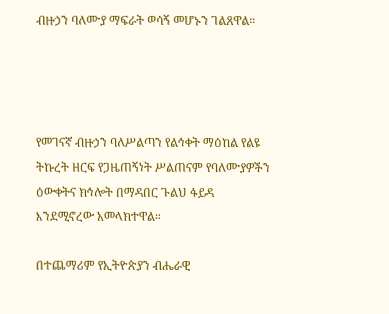ብዙኃን ባለሙያ ማፍራት ወሳኝ መሆኑን ገልጸዋል።




የመገናኛ ብዙኃን ባለሥልጣን የልኅቀት ማዕከል የልዩ ትኩረት ዘርፍ የጋዜጠኝነት ሥልጠናም የባለሙያዎችን ዕውቀትና ክኅሎት በማዳበር ጉልህ ፋይዳ እንደሚኖረው አመላክተዋል።

በተጨማሪም የኢትዮጵያን ብሔራዊ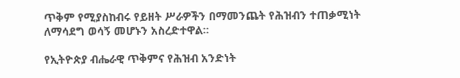ጥቅም የሚያስከብሩ የይዘት ሥራዎችን በማመንጨት የሕዝብን ተጠቃሚነት ለማሳደግ ወሳኝ መሆኑን አስረድተዋል።

የኢትዮጵያ ብሔራዊ ጥቅምና የሕዝብ አንድነት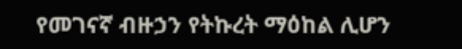የመገናኛ ብዙኃን የትኩረት ማዕከል ሊሆን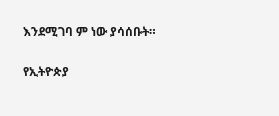እንደሚገባ ም ነው ያሳሰቡት።

የኢትዮጵያ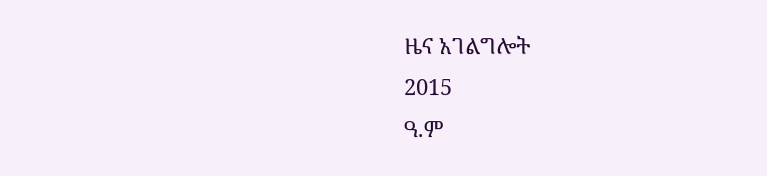ዜና አገልግሎት
2015
ዓ.ም